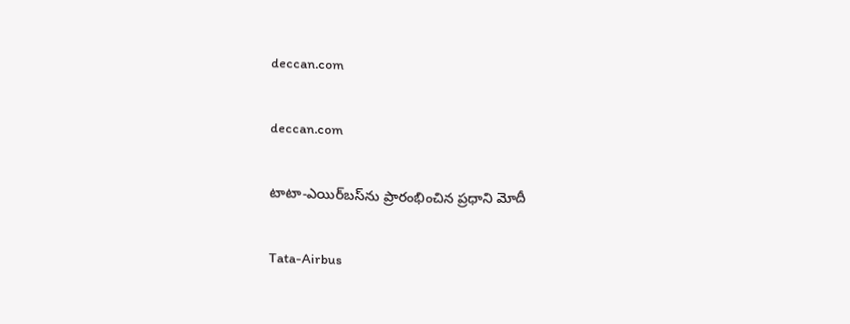deccan.com

deccan.com

టాటా-ఎయిర్‌బస్‌ను ప్రారంభించిన ప్రధాని మోదీ

Tata-Airbus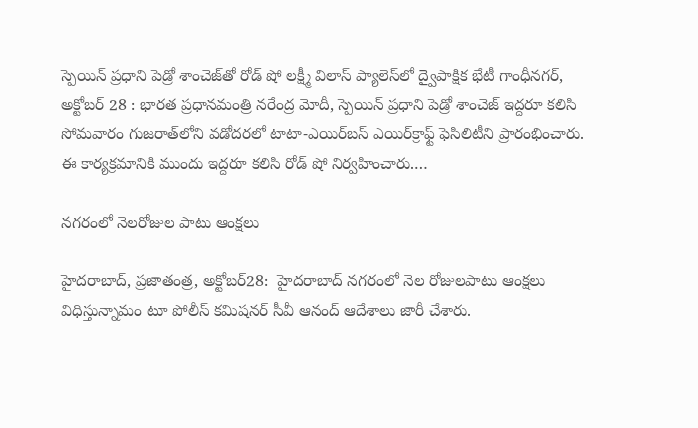స్పెయిన్‌ ‌ప్రధాని పెడ్రో శాంచెజ్‌తో రోడ్‌ ‌షో లక్ష్మీ విలాస్‌ ‌ప్యాలెస్‌లో ద్వైపాక్షిక భేటీ గాంధీనగర్‌, అక్టోబర్‌ 28 : భారత ప్రధానమంత్రి నరేంద్ర మోదీ, స్పెయిన్‌ ‌ప్రధాని పెడ్రో శాంచెజ్‌ ఇద్దరూ కలిసి సోమవారం గుజరాత్‌లోని వడోదరలో టాటా-ఎయిర్‌బస్‌ ఎయిర్‌‌క్రాఫ్ట్ ‌ఫెసిలిటీని ప్రారంభించారు. ఈ కార్యక్రమానికి ముందు ఇద్దరూ కలిసి రోడ్‌ ‌షో నిర్వహించారు.…

నగరంలో నెలరోజుల పాటు ఆంక్షలు

హైదరాబాద్‌, ప్రజాతంత్ర, అక్టోబర్‌28:  హైదరాబాద్‌ ‌నగరంలో నెల రోజులపాటు ఆంక్షలు విధిస్తున్నామం టూ పోలీస్‌ ‌కమిషనర్‌ ‌సీవీ ఆనంద్‌ ఆదేశాలు జారీ చేశారు.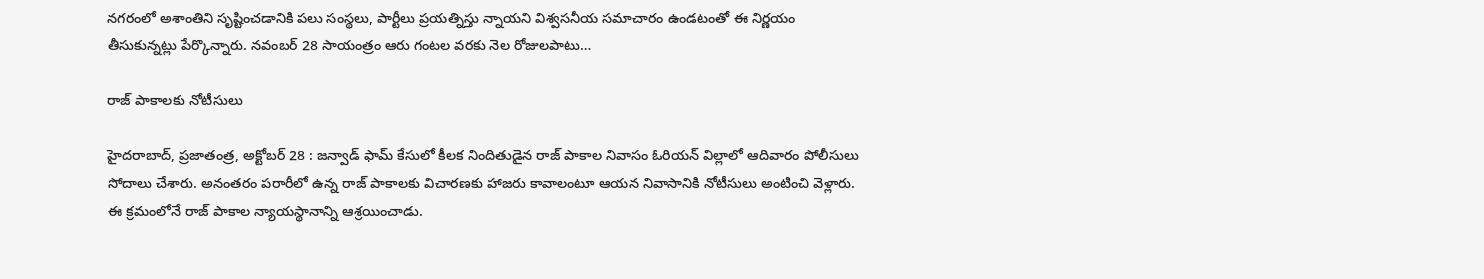నగరంలో అశాంతిని సృష్టించడానికి పలు సంస్థలు, పార్టీలు ప్రయత్నిస్తు న్నాయని విశ్వసనీయ సమాచారం ఉండటంతో ఈ నిర్ణయం తీసుకున్నట్లు పేర్కొన్నారు. నవంబర్‌ 28 సాయంత్రం ఆరు గంటల వరకు నెల రోజులపాటు…

రాజ్‌ ‌పాకాలకు నోటీసులు

హైదరాబాద్‌, ప్రజాతంత్ర, అక్టోబర్‌ 28 : జన్వాడ్‌ ‌ఫామ్‌ ‌కేసులో కీలక నిందితుడైన రాజ్‌ ‌పాకాల నివాసం ఓరియన్‌ ‌విల్లాలో ఆదివారం పోలీసులు సోదాలు చేశారు. అనంతరం పరారీలో ఉన్న రాజ్‌ ‌పాకాలకు విచారణకు హాజరు కావాలంటూ ఆయన నివాసానికి నోటీసులు అంటించి వెళ్లారు. ఈ క్రమంలోనే రాజ్‌ ‌పాకాల న్యాయస్థానాన్ని ఆశ్రయించాడు.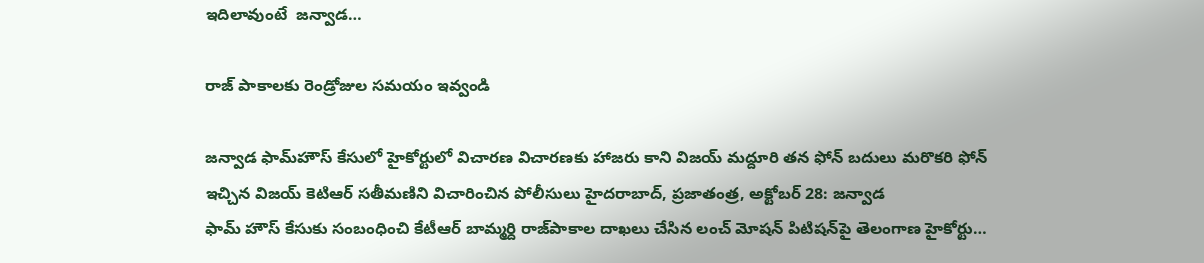ఇదిలావుంటే  జన్వాడ…

రాజ్‌ ‌పాకాలకు రెండ్రోజుల సమయం ఇవ్వండి

జన్వాడ ఫామ్‌హౌస్‌ ‌కేసులో హైకోర్టులో విచారణ విచారణకు హాజరు కాని విజయ్‌ ‌మద్దూరి తన ఫోన్‌ ‌బదులు మరొకరి ఫోన్‌ ఇచ్చిన విజయ్‌ కెటిఆర్‌ ‌సతీమణిని విచారించిన పోలీసులు హైదరాబాద్‌, ప్రజాతంత్ర, అక్టోబర్‌ 28: జన్వాడ ఫామ్‌ ‌హౌస్‌ ‌కేసుకు సంబంధించి కేటీఆర్‌ ‌బామ్మర్ది రాజ్‌పాకాల దాఖలు చేసిన లంచ్‌ ‌మోషన్‌ ‌పిటిషన్‌పై తెలంగాణ హైకోర్టు…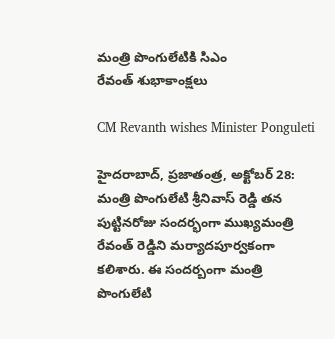మంత్రి పొంగులేటికి సిఎం రేవంత్‌ ‌శుభాకాంక్షలు

CM Revanth wishes Minister Ponguleti

హైదరాబాద్‌, ప్రజాతంత్ర, అక్టోబర్‌ 28: మంత్రి పొంగులేటి శ్రీనివాస్‌ ‌రెడ్డి తన పుట్టినరోజు సందర్భంగా ముఖ్యమంత్రి రేవంత్‌ ‌రెడ్డిని మర్యాదపూర్వకంగా కలిశారు. ఈ సందర్బంగా మంత్రి పొంగులేటి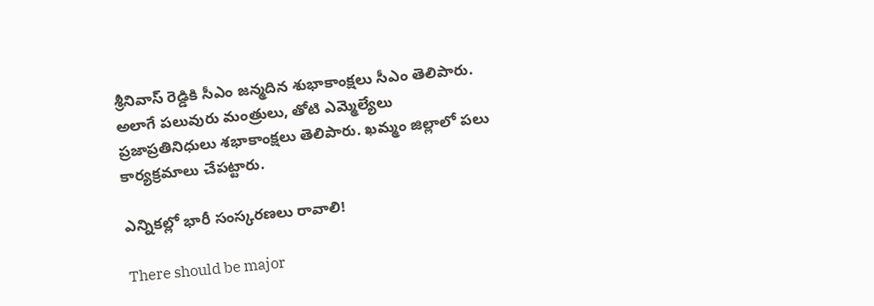శ్రీనివాస్‌ ‌రెడ్డికి సీఎం జన్మదిన శుభాకాంక్షలు సీఎం తెలిపారు. అలాగే పలువురు మంత్రులు, తోటి ఎమ్మెల్యేలు ప్రజాప్రతినిధులు శభాకాంక్షలు తెలిపారు. ఖమ్మం జిల్లాలో పలు కార్యక్రమాలు చేపట్టారు.

ఎన్నికల్లో భారీ సంస్కరణలు రావాలి!

There should be major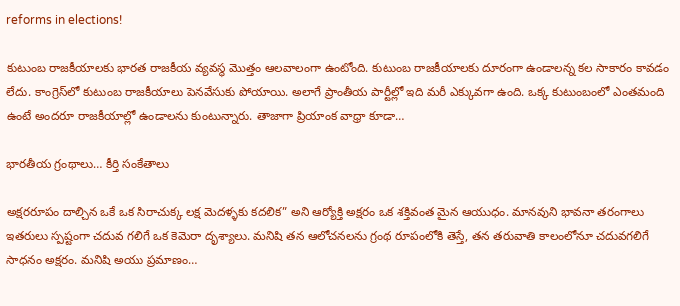reforms in elections!

కుటుంబ రాజకీయాలకు భారత రాజకీయ వ్యవస్థ మొత్తం ఆలవాలంగా ఉంటోంది. కుటుంబ రాజకీయాలకు దూరంగా ఉండాలన్న కల సాకారం కావడం లేదు. కాంగ్రెస్‌లో కుటుంబ రాజకీయాలు పెనవేసుకు పోయాయి. అలాగే ప్రాంతీయ పార్టీల్లో ఇది మరీ ఎక్కువగా ఉంది. ఒక్క కుటుంబంలో ఎంతమంది ఉంటే అందరూ రాజకీయాల్లో ఉండాలను కుంటున్నారు. తాజాగా ప్రియాంక వాధ్రా కూడా…

భారతీయ గ్రంథాలు… కీర్తి సంకేతాలు

అక్షరరూపం దాల్చిన ఒకే ఒక సిరాచుక్క లక్ష మెదళ్ళకు కదలిక” అని ఆర్యోక్తి అక్షరం ఒక శక్తివంత మైన ఆయుధం. మానవుని భావనా తరంగాలు ఇతరులు స్పష్టంగా చదువ గలిగే ఒక కెమెరా దృశ్యాలు. మనిషి తన ఆలోచనలను గ్రంథ రూపంలోకి తెస్తే, తన తరువాతి కాలంలోనూ చదువగలిగే సాధనం అక్షరం. మనిషి అయు ప్రమాణం…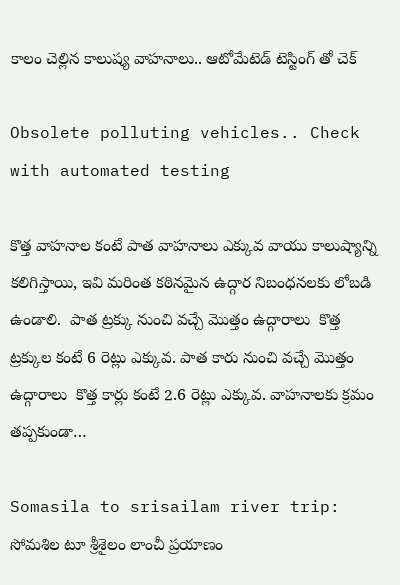కాలం చెల్లిన కాలుష్య వాహనాలు.. ఆటోమేటెడ్ టెస్టింగ్ తో చెక్

Obsolete polluting vehicles.. Check with automated testing

కొత్త వాహనాల కంటే పాత వాహనాలు ఎక్కువ వాయు కాలుష్యాన్ని కలిగిస్తాయి, ఇవి మరింత కఠినమైన ఉద్గార నిబంధనలకు లోబడి ఉండాలి.  పాత ట్రక్కు నుంచి వచ్చే మొత్తం ఉద్గారాలు  కొత్త ట్రక్కుల కంటే 6 రెట్లు ఎక్కువ. పాత కారు నుంచి వచ్చే మొత్తం ఉద్గారాలు  కొత్త కార్లు కంటే 2.6 రెట్లు ఎక్కువ. వాహనాలకు క్రమం తప్పకుండా…

Somasila to srisailam river trip: సోమశిల టూ శ్రీశైలం లాంచీ ప్రయాణం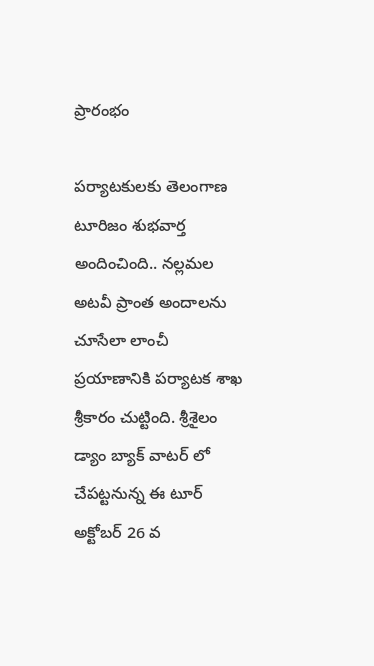ప్రారంభం

పర్యాటకులకు తెలంగాణ టూరిజం శుభవార్త అందించింది.. నల్లమల అటవీ ప్రాంత అందాలను చూసేలా లాంచీ ప్రయాణానికి పర్యాటక శాఖ శ్రీకారం చుట్టింది. శ్రీశైలం డ్యాం బ్యాక్ వాటర్ లో చేపట్టనున్న ఈ టూర్ అక్టోబర్ 26 వ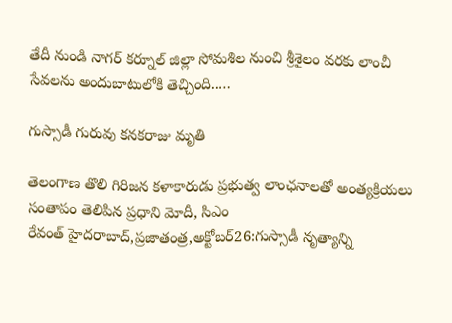తేదీ నుండి నాగర్ కర్నూల్ జిల్లా సోమశిల నుంచి శ్రీశైలం వరకు లాంచీ సేవలను అందుబాటులోకి తెచ్చింది..…

గుస్సాడీ గురువు కనకరాజు మృతి

తెలంగాణ తొలి గిరిజన కళాకారుడు ప్రభుత్వ లాంఛనాలతో అంత్యక్రియలు సంతాపం తెలిపిన ప్రధాని మోదీ, సిఎం రేవంత్‌ ‌హైదరాబాద్‌,ప్రజాతంత్ర,అక్టోబర్‌26:గుస్సాడీ నృత్యాన్ని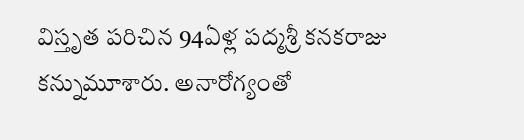విస్తృత పరిచిన 94ఏళ్ల పద్మశ్రీ కనకరాజు కన్నుమూశారు. అనారోగ్యంతో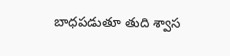బాధపడుతూ తుది శ్వాస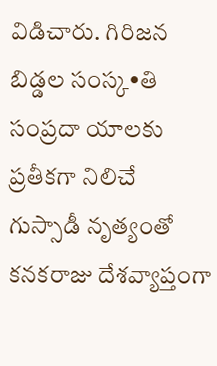విడిచారు. గిరిజన బిడ్డల సంస్క•తి సంప్రదా యాలకు ప్రతీకగా నిలిచే గుస్సాడీ నృత్యంతో  కనకరాజు దేశవ్యాప్తంగా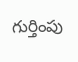గుర్తింపు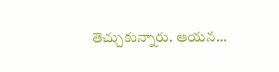తెచ్చుకున్నారు. ఆయన…